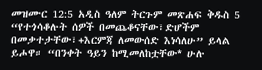መዝሙር 12:5 አዲስ ዓለም ትርጉም መጽሐፍ ቅዱስ 5 “የተጎሳቆሉት ሰዎች በመጨቆናቸው፣ድሆችም በመቃተታቸው፣+እርምጃ ለመውሰድ እነሳለሁ” ይላል ይሖዋ። “በንቀት ዓይን ከሚመለከቷቸው* ሁሉ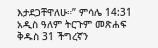እታደጋቸዋለሁ።” ምሳሌ 14:31 አዲስ ዓለም ትርጉም መጽሐፍ ቅዱስ 31 ችግረኛን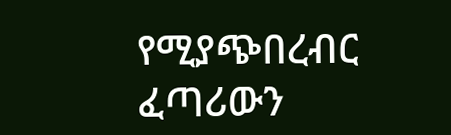የሚያጭበረብር ፈጣሪውን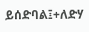ይሰድባል፤+ለድሃ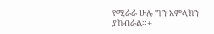የሚራራ ሁሉ ግን አምላክን ያከብራል።+